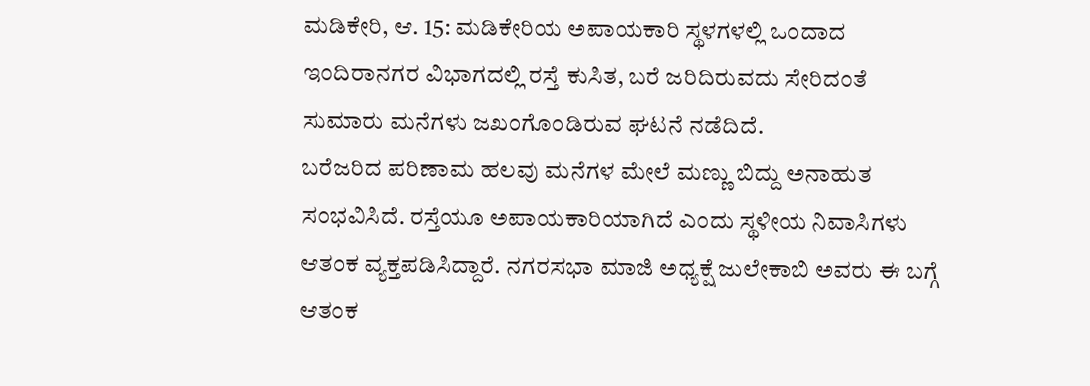ಮಡಿಕೇರಿ, ಆ. 15: ಮಡಿಕೇರಿಯ ಅಪಾಯಕಾರಿ ಸ್ಥಳಗಳಲ್ಲಿ ಒಂದಾದ ಇಂದಿರಾನಗರ ವಿಭಾಗದಲ್ಲಿ ರಸ್ತೆ ಕುಸಿತ, ಬರೆ ಜರಿದಿರುವದು ಸೇರಿದಂತೆ ಸುಮಾರು ಮನೆಗಳು ಜಖಂಗೊಂಡಿರುವ ಘಟನೆ ನಡೆದಿದೆ.
ಬರೆಜರಿದ ಪರಿಣಾಮ ಹಲವು ಮನೆಗಳ ಮೇಲೆ ಮಣ್ಣು ಬಿದ್ದು ಅನಾಹುತ ಸಂಭವಿಸಿದೆ. ರಸ್ತೆಯೂ ಅಪಾಯಕಾರಿಯಾಗಿದೆ ಎಂದು ಸ್ಥಳೀಯ ನಿವಾಸಿಗಳು ಆತಂಕ ವ್ಯಕ್ತಪಡಿಸಿದ್ದಾರೆ. ನಗರಸಭಾ ಮಾಜಿ ಅಧ್ಯಕ್ಷೆ ಜುಲೇಕಾಬಿ ಅವರು ಈ ಬಗ್ಗೆ ಆತಂಕ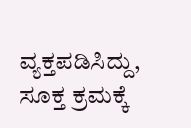ವ್ಯಕ್ತಪಡಿಸಿದ್ದು, ಸೂಕ್ತ ಕ್ರಮಕ್ಕೆ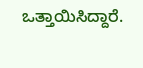ಒತ್ತಾಯಿಸಿದ್ದಾರೆ.